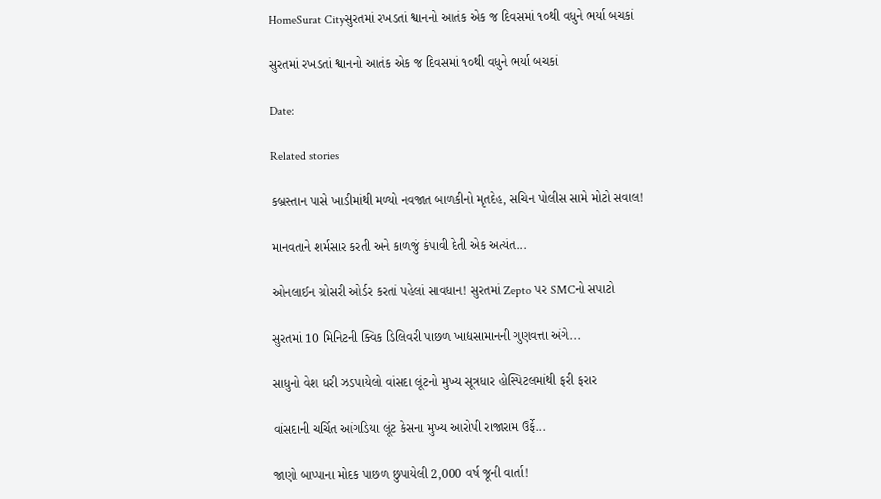HomeSurat Cityસુરતમાં રખડતાં શ્વાનનો આતંક એક જ દિવસમાં ૧૦થી વધુને ભર્યા બચકાં

સુરતમાં રખડતાં શ્વાનનો આતંક એક જ દિવસમાં ૧૦થી વધુને ભર્યા બચકાં

Date:

Related stories

કબ્રસ્તાન પાસે ખાડીમાંથી મળ્યો નવજાત બાળકીનો મૃતદેહ, સચિન પોલીસ સામે મોટો સવાલ!

માનવતાને શર્મસાર કરતી અને કાળજું કંપાવી દેતી એક અત્યંત...

ઓનલાઈન ગ્રોસરી ઓર્ડર કરતાં પહેલાં સાવધાન! સુરતમાં Zepto પર SMCનો સપાટો

સુરતમાં 10 મિનિટની ક્વિક ડિલિવરી પાછળ ખાદ્યસામાનની ગુણવત્તા અંગે...

સાધુનો વેશ ધરી ઝડપાયેલો વાંસદા લૂંટનો મુખ્ય સૂત્રધાર હોસ્પિટલમાંથી ફરી ફરાર

વાંસદાની ચર્ચિત આંગડિયા લૂંટ કેસના મુખ્ય આરોપી રાજારામ ઉર્ફે...

જાણો બાપ્પાના મોદક પાછળ છુપાયેલી 2,000 વર્ષ જૂની વાર્તા!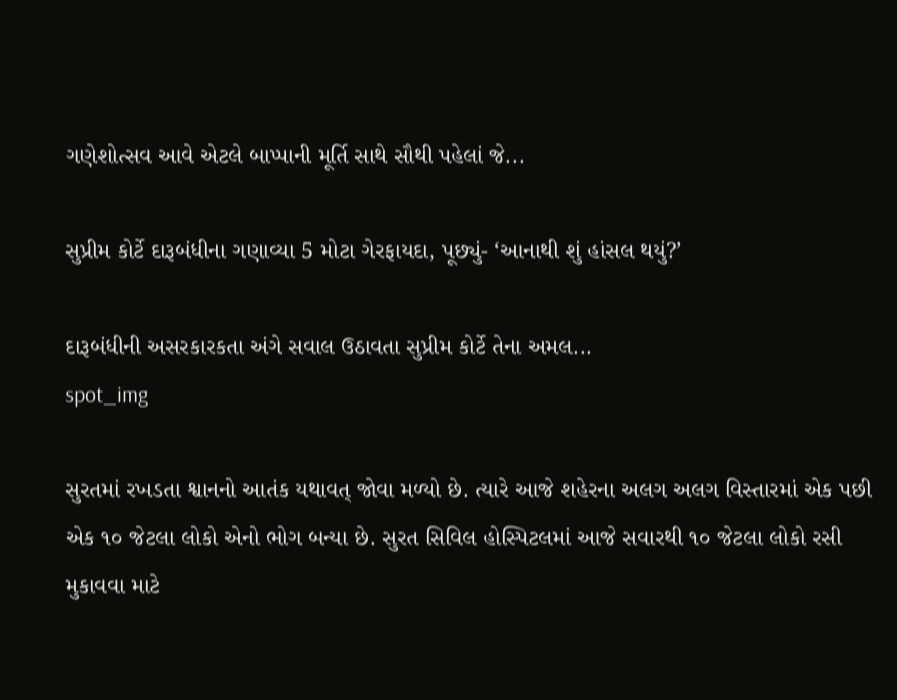ગણેશોત્સવ આવે એટલે બાપ્પાની મૂર્તિ સાથે સૌથી પહેલાં જે...

સુપ્રીમ કોર્ટે દારૂબંધીના ગણાવ્યા 5 મોટા ગેરફાયદા, પૂછ્યું- ‘આનાથી શું હાંસલ થયું?’

દારૂબંધીની અસરકારકતા અંગે સવાલ ઉઠાવતા સુપ્રીમ કોર્ટે તેના અમલ...
spot_img

સુરતમાં રખડતા શ્વાનનો આતંક યથાવત્ જોવા મળ્યો છે. ત્યારે આજે શહેરના અલગ અલગ વિસ્તારમાં એક પછી એક ૧૦ જેટલા લોકો એનો ભોગ બન્યા છે. સુરત સિવિલ હોસ્પિટલમાં આજે સવારથી ૧૦ જેટલા લોકો રસી મુકાવવા માટે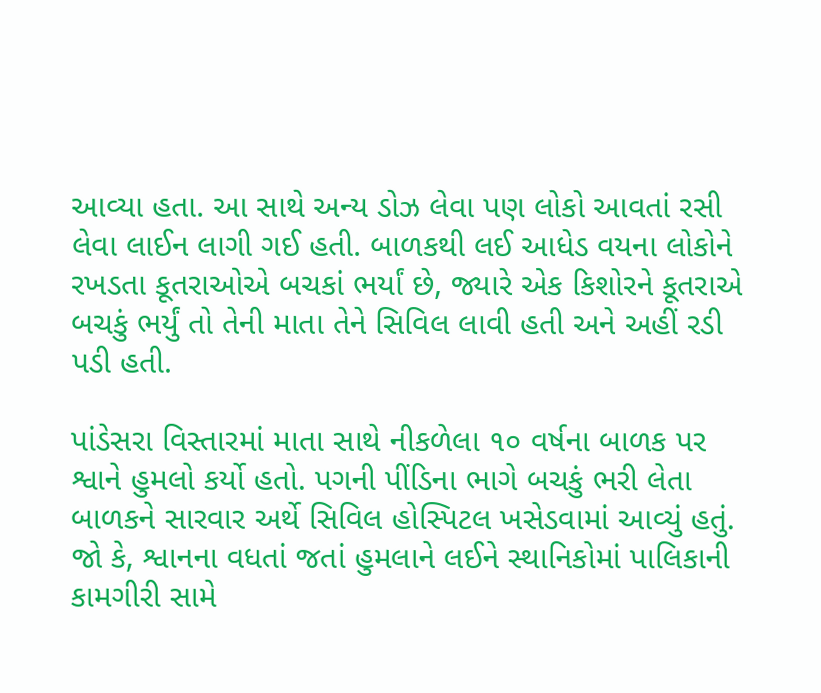આવ્યા હતા. આ સાથે અન્ય ડોઝ લેવા પણ લોકો આવતાં રસી લેવા લાઈન લાગી ગઈ હતી. બાળકથી લઈ આધેડ વયના લોકોને રખડતા કૂતરાઓએ બચકાં ભર્યાં છે, જ્યારે એક કિશોરને કૂતરાએ બચકું ભર્યું તો તેની માતા તેને સિવિલ લાવી હતી અને અહીં રડી પડી હતી.

પાંડેસરા વિસ્તારમાં માતા સાથે નીકળેલા ૧૦ વર્ષના બાળક પર શ્વાને હુમલો કર્યો હતો. પગની પીંડિના ભાગે બચકું ભરી લેતા બાળકને સારવાર અર્થે સિવિલ હોસ્પિટલ ખસેડવામાં આવ્યું હતું. જો કે, શ્વાનના વધતાં જતાં હુમલાને લઈને સ્થાનિકોમાં પાલિકાની કામગીરી સામે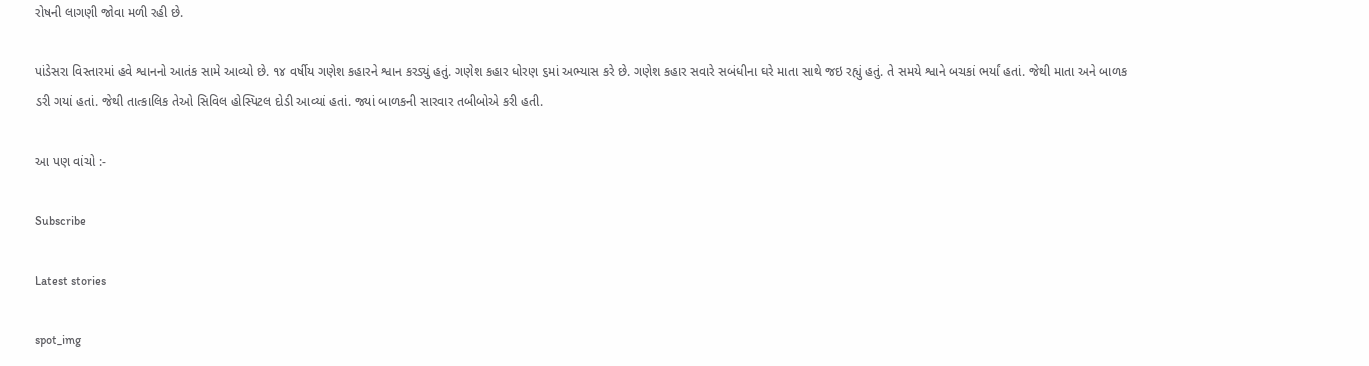રોષની લાગણી જોવા મળી રહી છે.

પાંડેસરા વિસ્તારમાં હવે શ્વાનનો આતંક સામે આવ્યો છે. ૧૪ વર્ષીય ગણેશ કહારને શ્વાન કરડ્યું હતું. ગણેશ કહાર ધોરણ ૬માં અભ્યાસ કરે છે. ગણેશ કહાર સવારે સબંધીના ઘરે માતા સાથે જઇ રહ્યું હતું. તે સમયે શ્વાને બચકાં ભર્યાં હતાં. જેથી માતા અને બાળક ડરી ગયાં હતાં. જેથી તાત્કાલિક તેઓ સિવિલ હોસ્પિટલ દોડી આવ્યાં હતાં. જ્યાં બાળકની સારવાર તબીબોએ કરી હતી.

આ પણ વાંચો :-

Subscribe

Latest stories

spot_img